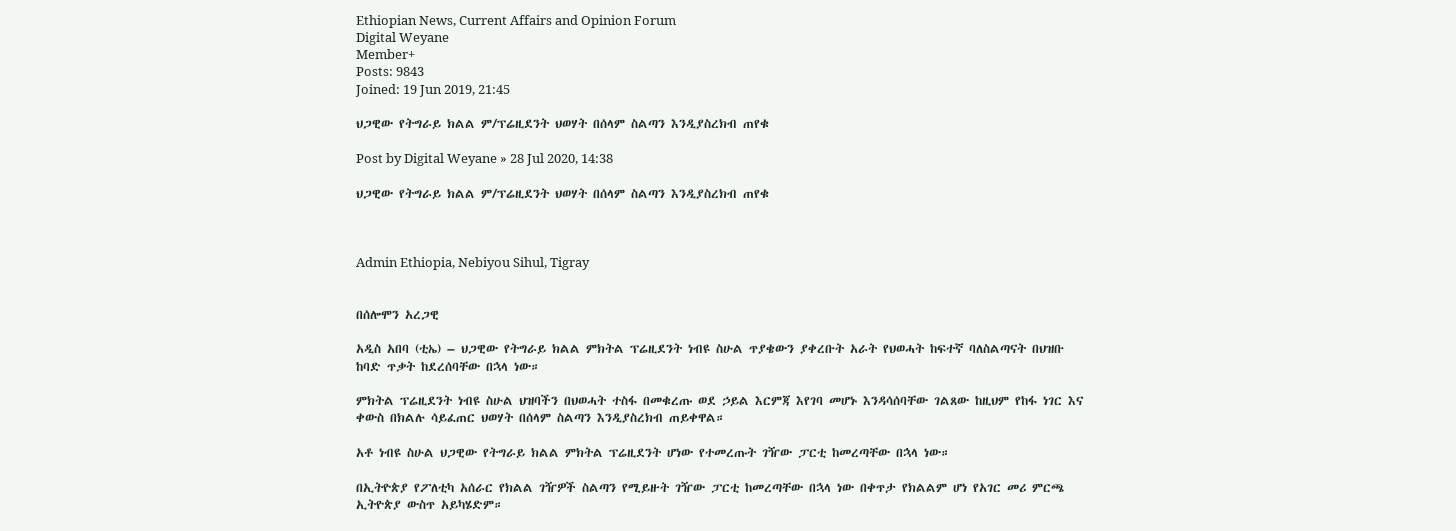Ethiopian News, Current Affairs and Opinion Forum
Digital Weyane
Member+
Posts: 9843
Joined: 19 Jun 2019, 21:45

ህጋዊው የትግራይ ክልል ም/ፕሬዚደንት ህወሃት በሰላም ስልጣን እንዲያስረክብ ጠየቁ

Post by Digital Weyane » 28 Jul 2020, 14:38

ህጋዊው የትግራይ ክልል ም/ፕሬዚደንት ህወሃት በሰላም ስልጣን እንዲያስረክብ ጠየቁ



Admin Ethiopia, Nebiyou Sihul, Tigray


በሰሎሞን አረጋዊ

አዲስ አበባ (ቲኤ) – ህጋዊው የትግራይ ክልል ምክትል ፕሬዚደንት ነብዩ ስሁል ጥያቄውን ያቀረቡት አራት የህወሓት ከፍተኛ ባለስልጣናት በህዝቡ ከባድ ጥቃት ከደረሰባቸው በኋላ ነው።

ምክትል ፕሬዚደንት ነብዩ ስሁል ህዝባችን በህወሓት ተስፋ በመቁረጡ ወደ ኃይል እርምጃ እየገባ መሆኑ እንዳሳሰባቸው ገልጸው ከዚህም የከፋ ነገር እና ቀውስ በክልሉ ሳይፈጠር ህወሃት በሰላም ስልጣን እንዲያስረክብ ጠይቀዋል።

አቶ ነብዩ ስሁል ህጋዊው የትግራይ ክልል ምክትል ፕሬዚደንት ሆነው የተመረጡት ገዥው ፓርቲ ከመረጣቸው በኋላ ነው።

በኢትዮጵያ የፖለቲካ አሰራር የክልል ገዥዎች ስልጣን የሚይዙት ገዥው ፓርቲ ከመረጣቸው በኋላ ነው በቀጥታ የክልልም ሆነ የአገር መሪ ምርጫ ኢትዮጵያ ውስጥ አይካሄድም።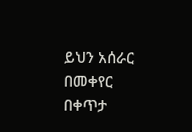ይህን አሰራር በመቀየር በቀጥታ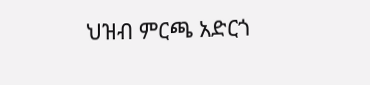ህዝብ ምርጫ አድርጎ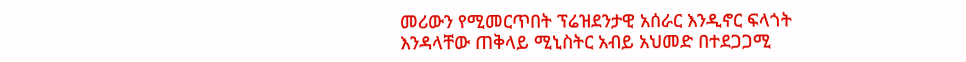መሪውን የሚመርጥበት ፕሬዝደንታዊ አሰራር እንዲኖር ፍላጎት እንዳላቸው ጠቅላይ ሚኒስትር አብይ አህመድ በተደጋጋሚ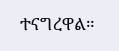ተናግረዋል።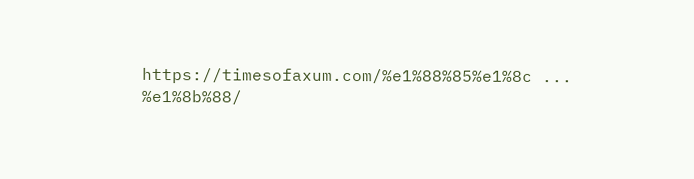https://timesofaxum.com/%e1%88%85%e1%8c ... %e1%8b%88/